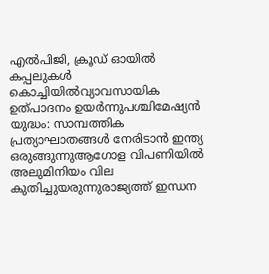എൽപിജി, ക്രൂഡ് ഓയിൽ കപ്പലുകൾ കൊച്ചിയിൽവ്യാവസായിക ഉത്പാദനം ഉയര്‍ന്നുപശ്ചിമേഷ്യൻ യുദ്ധം: സാമ്പത്തിക പ്രത്യാഘാതങ്ങൾ നേരിടാൻ ഇന്ത്യ ഒരുങ്ങുന്നുആഗോള വിപണിയില്‍ അലുമിനിയം വില കുതിച്ചുയരുന്നുരാജ്യത്ത് ഇന്ധന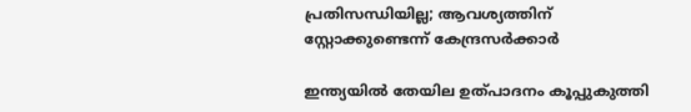പ്രതിസന്ധിയില്ല; ആവശ്യത്തിന് സ്റ്റോക്കുണ്ടെന്ന് കേന്ദ്രസര്‍ക്കാര്‍

ഇന്ത്യയില്‍ തേയില ഉത്പാദനം കൂപ്പുകുത്തി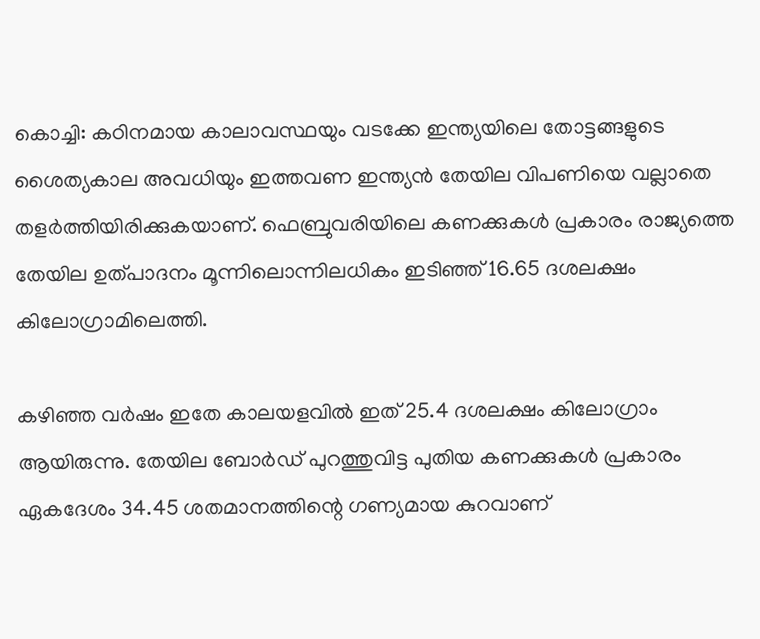കൊച്ചി: കഠിനമായ കാലാവസ്ഥയും വടക്കേ ഇന്ത്യയിലെ തോട്ടങ്ങളുടെ ശൈത്യകാല അവധിയും ഇത്തവണ ഇന്ത്യന്‍ തേയില വിപണിയെ വല്ലാതെ തളര്‍ത്തിയിരിക്കുകയാണ്. ഫെബ്രുവരിയിലെ കണക്കുകള്‍ പ്രകാരം രാജ്യത്തെ തേയില ഉത്പാദനം മൂന്നിലൊന്നിലധികം ഇടിഞ്ഞ് 16.65 ദശലക്ഷം കിലോഗ്രാമിലെത്തി.

കഴിഞ്ഞ വര്‍ഷം ഇതേ കാലയളവില്‍ ഇത് 25.4 ദശലക്ഷം കിലോഗ്രാം ആയിരുന്നു. തേയില ബോര്‍ഡ് പുറത്തുവിട്ട പുതിയ കണക്കുകള്‍ പ്രകാരം ഏകദേശം 34.45 ശതമാനത്തിന്റെ ഗണ്യമായ കുറവാണ്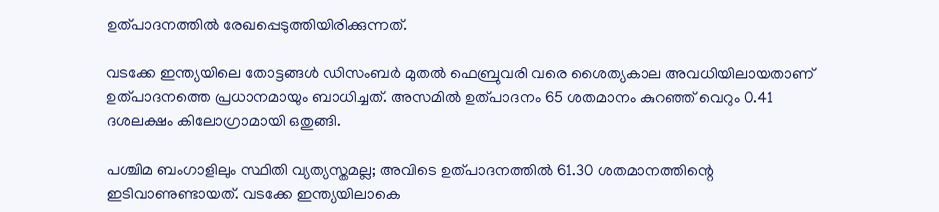ഉത്പാദനത്തില്‍ രേഖപ്പെടുത്തിയിരിക്കുന്നത്.

വടക്കേ ഇന്ത്യയിലെ തോട്ടങ്ങള്‍ ഡിസംബര്‍ മുതല്‍ ഫെബ്രുവരി വരെ ശൈത്യകാല അവധിയിലായതാണ് ഉത്പാദനത്തെ പ്രധാനമായും ബാധിച്ചത്. അസമില്‍ ഉത്പാദനം 65 ശതമാനം കുറഞ്ഞ് വെറും 0.41 ദശലക്ഷം കിലോഗ്രാമായി ഒതുങ്ങി.

പശ്ചിമ ബംഗാളിലും സ്ഥിതി വ്യത്യസ്തമല്ല; അവിടെ ഉത്പാദനത്തില്‍ 61.30 ശതമാനത്തിന്റെ ഇടിവാണുണ്ടായത്. വടക്കേ ഇന്ത്യയിലാകെ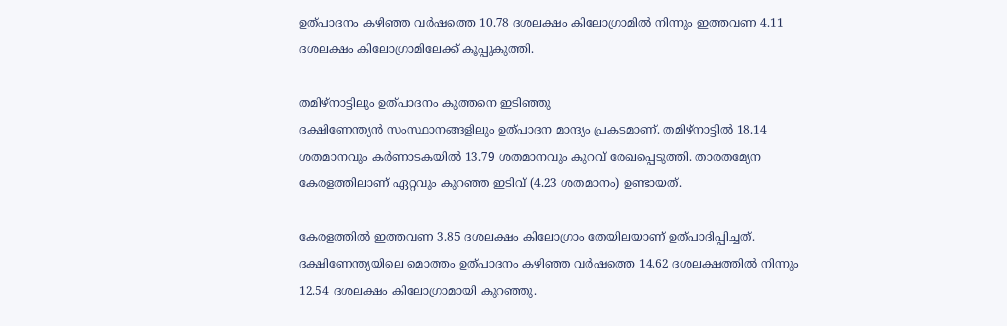ഉത്പാദനം കഴിഞ്ഞ വര്‍ഷത്തെ 10.78 ദശലക്ഷം കിലോഗ്രാമില്‍ നിന്നും ഇത്തവണ 4.11 ദശലക്ഷം കിലോഗ്രാമിലേക്ക് കൂപ്പുകുത്തി.

തമിഴ്നാട്ടിലും ഉത്പാദനം കുത്തനെ ഇടിഞ്ഞു
ദക്ഷിണേന്ത്യന്‍ സംസ്ഥാനങ്ങളിലും ഉത്പാദന മാന്ദ്യം പ്രകടമാണ്. തമിഴ്നാട്ടില്‍ 18.14 ശതമാനവും കര്‍ണാടകയില്‍ 13.79 ശതമാനവും കുറവ് രേഖപ്പെടുത്തി. താരതമ്യേന കേരളത്തിലാണ് ഏറ്റവും കുറഞ്ഞ ഇടിവ് (4.23 ശതമാനം) ഉണ്ടായത്.

കേരളത്തില്‍ ഇത്തവണ 3.85 ദശലക്ഷം കിലോഗ്രാം തേയിലയാണ് ഉത്പാദിപ്പിച്ചത്. ദക്ഷിണേന്ത്യയിലെ മൊത്തം ഉത്പാദനം കഴിഞ്ഞ വര്‍ഷത്തെ 14.62 ദശലക്ഷത്തില്‍ നിന്നും 12.54 ദശലക്ഷം കിലോഗ്രാമായി കുറഞ്ഞു.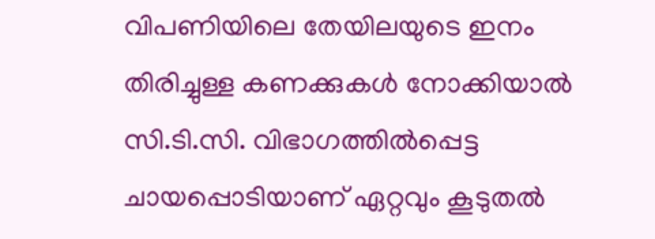വിപണിയിലെ തേയിലയുടെ ഇനം തിരിച്ചുള്ള കണക്കുകള്‍ നോക്കിയാല്‍ സി.ടി.സി. വിഭാഗത്തില്‍പ്പെട്ട ചായപ്പൊടിയാണ് ഏറ്റവും കൂടുതല്‍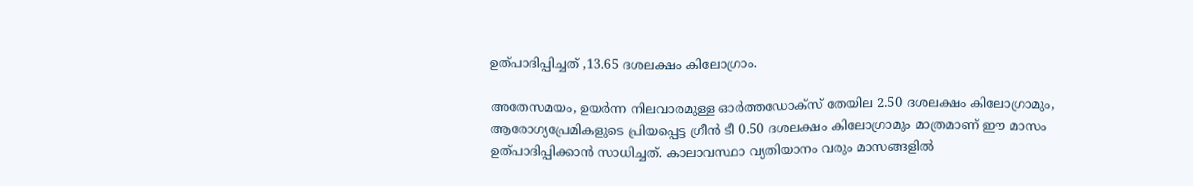ഉത്പാദിപ്പിച്ചത് ,13.65 ദശലക്ഷം കിലോഗ്രാം.

അതേസമയം, ഉയര്‍ന്ന നിലവാരമുള്ള ഓര്‍ത്തഡോക്‌സ് തേയില 2.50 ദശലക്ഷം കിലോഗ്രാമും, ആരോഗ്യപ്രേമികളുടെ പ്രിയപ്പെട്ട ഗ്രീന്‍ ടീ 0.50 ദശലക്ഷം കിലോഗ്രാമും മാത്രമാണ് ഈ മാസം ഉത്പാദിപ്പിക്കാന്‍ സാധിച്ചത്. കാലാവസ്ഥാ വ്യതിയാനം വരും മാസങ്ങളില്‍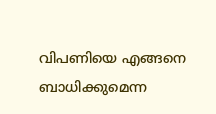വിപണിയെ എങ്ങനെ ബാധിക്കുമെന്ന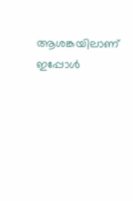ആശങ്കയിലാണ് ഇപ്പോള്‍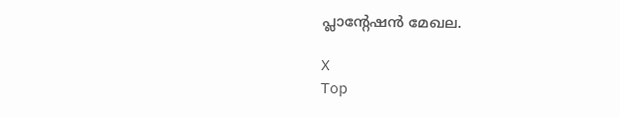പ്ലാന്റേഷന്‍ മേഖല.

X
Top